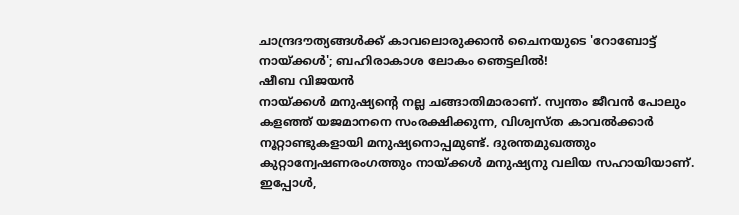ചാന്ദ്രദൗത്യങ്ങൾക്ക് കാവലൊരുക്കാൻ ചൈനയുടെ 'റോബോട്ട് നായ്ക്കൾ'; ബഹിരാകാശ ലോകം ഞെട്ടലിൽ!
ഷീബ വിജയൻ
നായ്ക്കൾ മനുഷ്യന്റെ നല്ല ചങ്ങാതിമാരാണ്. സ്വന്തം ജീവൻ പോലും കളഞ്ഞ് യജമാനനെ സംരക്ഷിക്കുന്ന, വിശ്വസ്ത കാവൽക്കാർ നൂറ്റാണ്ടുകളായി മനുഷ്യനൊപ്പമുണ്ട്. ദുരന്തമുഖത്തും കുറ്റാന്വേഷണരംഗത്തും നായ്ക്കൾ മനുഷ്യനു വലിയ സഹായിയാണ്. ഇപ്പോൾ,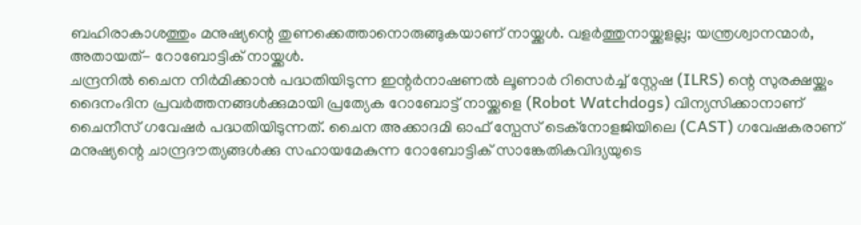ബഹിരാകാശത്തും മനുഷ്യന്റെ തുണക്കെത്താനൊരുങ്ങുകയാണ് നായ്ക്കൾ. വളർത്തുനായ്ക്കളല്ല; യന്ത്രശ്വാനന്മാർ, അതായത്- റോബോട്ടിക് നായ്ക്കൾ.
ചന്ദ്രനിൽ ചൈന നിർമിക്കാൻ പദ്ധതിയിടുന്ന ഇന്റർനാഷണൽ ലൂണാർ റിസെർച്ച് സ്റ്റേഷ (ILRS) ന്റെ സുരക്ഷയ്ക്കും ദൈനംദിന പ്രവർത്തനങ്ങൾക്കുമായി പ്രത്യേക റോബോട്ട് നായ്ക്കളെ (Robot Watchdogs) വിന്യസിക്കാനാണ് ചൈനീസ് ഗവേഷർ പദ്ധതിയിടുന്നത്. ചൈന അക്കാദമി ഓഫ് സ്പേസ് ടെക്നോളജിയിലെ (CAST) ഗവേഷകരാണ് മനുഷ്യന്റെ ചാന്ദ്രദൗത്യങ്ങൾക്കു സഹായമേകുന്ന റോബോട്ടിക് സാങ്കേതികവിദ്യയുടെ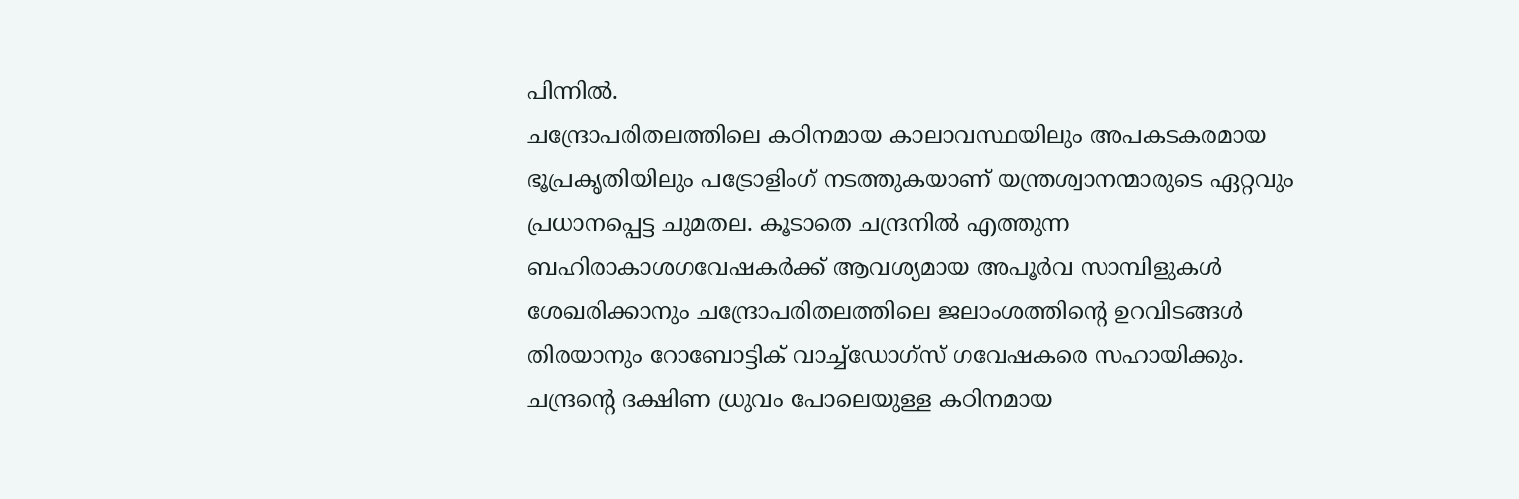പിന്നിൽ.
ചന്ദ്രോപരിതലത്തിലെ കഠിനമായ കാലാവസ്ഥയിലും അപകടകരമായ ഭൂപ്രകൃതിയിലും പട്രോളിംഗ് നടത്തുകയാണ് യന്ത്രശ്വാനന്മാരുടെ ഏറ്റവും പ്രധാനപ്പെട്ട ചുമതല. കൂടാതെ ചന്ദ്രനിൽ എത്തുന്ന ബഹിരാകാശഗവേഷകർക്ക് ആവശ്യമായ അപൂർവ സാമ്പിളുകൾ ശേഖരിക്കാനും ചന്ദ്രോപരിതലത്തിലെ ജലാംശത്തിന്റെ ഉറവിടങ്ങൾ തിരയാനും റോബോട്ടിക് വാച്ച്ഡോഗ്സ് ഗവേഷകരെ സഹായിക്കും.
ചന്ദ്രന്റെ ദക്ഷിണ ധ്രുവം പോലെയുള്ള കഠിനമായ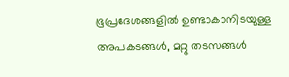ഭൂപ്രദേശങ്ങളിൽ ഉണ്ടാകാനിടയുള്ള അപകടങ്ങൾ, മറ്റു തടസങ്ങൾ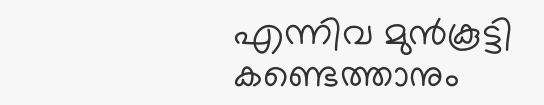എന്നിവ മുൻകൂട്ടി കണ്ടെത്താനും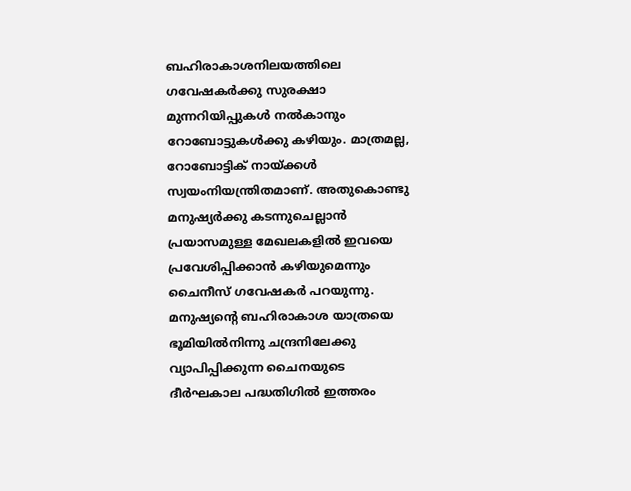ബഹിരാകാശനിലയത്തിലെ ഗവേഷകർക്കു സുരക്ഷാ മുന്നറിയിപ്പുകൾ നൽകാനും റോബോട്ടുകൾക്കു കഴിയും. മാത്രമല്ല, റോബോട്ടിക് നായ്ക്കൾ സ്വയംനിയന്ത്രിതമാണ്. അതുകൊണ്ടു മനുഷ്യർക്കു കടന്നുചെല്ലാൻ പ്രയാസമുള്ള മേഖലകളിൽ ഇവയെ പ്രവേശിപ്പിക്കാൻ കഴിയുമെന്നും ചൈനീസ് ഗവേഷകർ പറയുന്നു.
മനുഷ്യന്റെ ബഹിരാകാശ യാത്രയെ ഭൂമിയിൽനിന്നു ചന്ദ്രനിലേക്കു വ്യാപിപ്പിക്കുന്ന ചൈനയുടെ ദീർഘകാല പദ്ധതിഗിൽ ഇത്തരം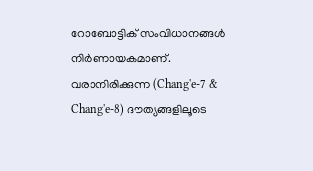റോബോട്ടിക് സംവിധാനങ്ങൾ നിർണായകമാണ്. വരാനിരിക്കുന്ന (Chang'e-7 & Chang'e-8) ദൗത്യങ്ങളിലൂടെ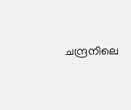ചന്ദ്രനിലെ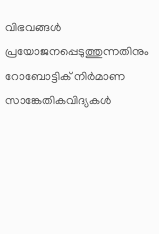വിഭവങ്ങൾ പ്രയോജനപ്പെടുത്തുന്നതിനും റോബോട്ടിക് നിർമാണ സാങ്കേതികവിദ്യകൾ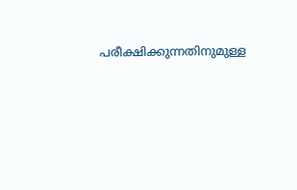പരീക്ഷിക്കുന്നതിനുമുള്ള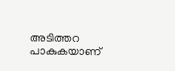അടിത്തറ പാകുകയാണ്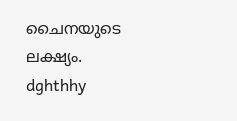ചൈനയുടെ ലക്ഷ്യം.
dghthhy